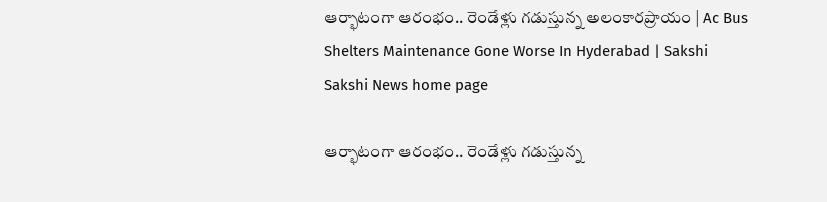ఆర్భాటంగా ఆరంభం.. రెండేళ్లు గడుస్తున్న అలంకారప్రాయం | Ac Bus Shelters Maintenance Gone Worse In Hyderabad | Sakshi
Sakshi News home page

ఆర్భాటంగా ఆరంభం.. రెండేళ్లు గడుస్తున్న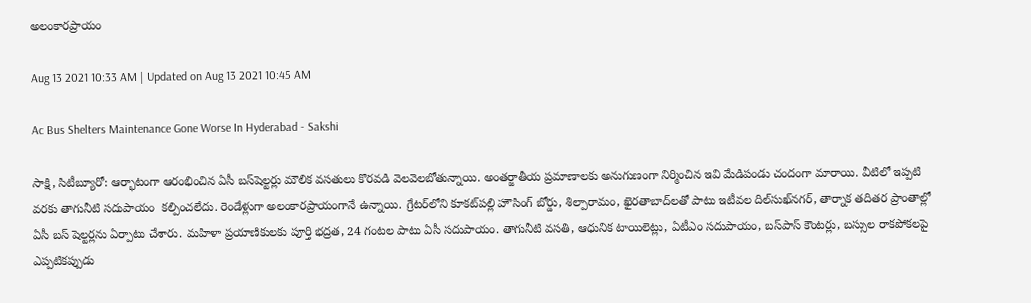అలంకారప్రాయం

Aug 13 2021 10:33 AM | Updated on Aug 13 2021 10:45 AM

Ac Bus Shelters Maintenance Gone Worse In Hyderabad - Sakshi

సాక్షి, సిటీబ్యూరో: ఆర్భాటంగా ఆరంభించిన ఏసీ బస్‌షెల్టర్లు మౌలిక వసతులు కొరవడి వెలవెలబోతున్నాయి. అంతర్జాతీయ ప్రమాణాలకు అనుగుణంగా నిర్మించిన ఇవి మేడిపండు చందంగా మారాయి. వీటిలో ఇప్పటి వరకు తాగునీటి సదుపాయం  కల్పించలేదు. రెండేళ్లుగా అలంకారప్రాయంగానే ఉన్నాయి. గ్రేటర్‌లోని కూకట్‌పల్లి హౌసింగ్‌ బోర్డు, శిల్పారామం, ఖైరతాబాద్‌లతో పాటు ఇటీవల దిల్‌సుఖ్‌నగర్, తార్నాక తదితర ప్రాంతాల్లో ఏసీ బస్‌ షెల్టర్లను ఏర్పాటు చేశారు. మహిళా ప్రయాణికులకు పూర్తి భద్రత, 24 గంటల పాటు ఏసీ సదుపాయం. తాగునీటి వసతి, ఆధునిక టాయిలెట్లు, ఏటీఎం సదుపాయం, బస్‌పాస్‌ కౌంటర్లు, బస్సుల రాకపోకలపై ఎప్పటికప్పుడు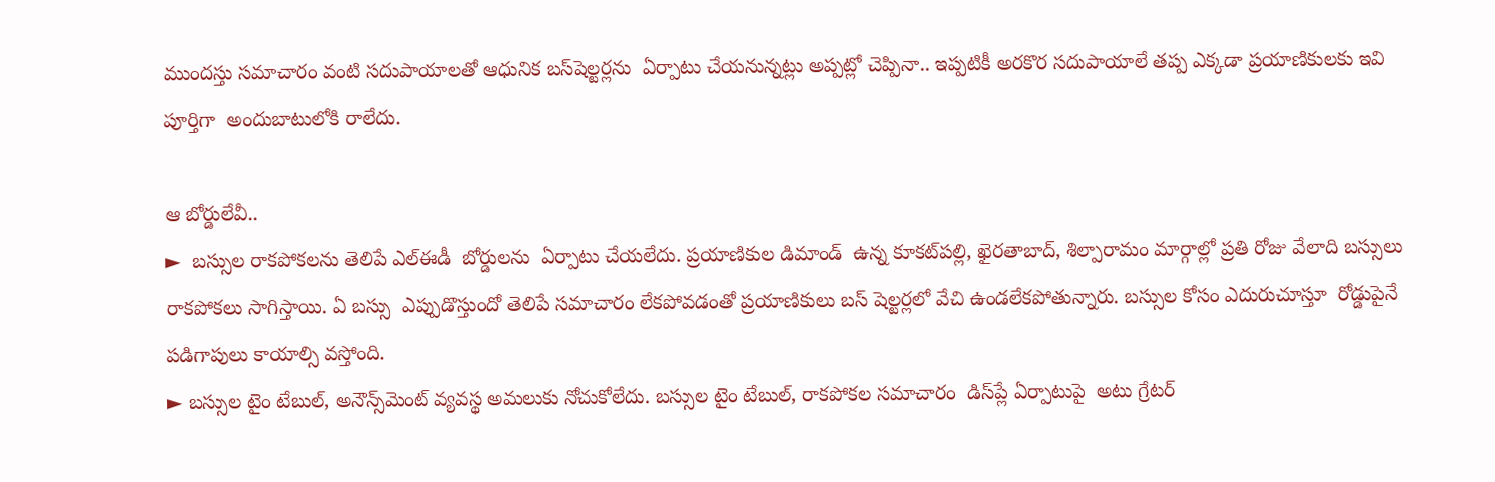ముందస్తు సమాచారం వంటి సదుపాయాలతో ఆధునిక బస్‌షెల్టర్లను  ఏర్పాటు చేయనున్నట్లు అప్పట్లో చెప్పినా.. ఇప్పటికీ అరకొర సదుపాయాలే తప్ప ఎక్కడా ప్రయాణికులకు ఇవి పూర్తిగా  అందుబాటులోకి రాలేదు.

ఆ బోర్డులేవీ..
►  బస్సుల రాకపోకలను తెలిపే ఎల్‌ఈడీ  బోర్డులను  ఏర్పాటు చేయలేదు. ప్రయాణికుల డిమాండ్‌  ఉన్న కూకట్‌పల్లి, ఖైరతాబాద్, శిల్పారామం మార్గాల్లో ప్రతి రోజు వేలాది బస్సులు రాకపోకలు సాగిస్తాయి. ఏ బస్సు  ఎప్పుడొస్తుందో తెలిపే సమాచారం లేకపోవడంతో ప్రయాణికులు బస్‌ షెల్టర్లలో వేచి ఉండలేకపోతున్నారు. బస్సుల కోసం ఎదురుచూస్తూ  రోడ్డుపైనే పడిగాపులు కాయాల్సి వస్తోంది.
► బస్సుల టైం టేబుల్, అనౌన్స్‌మెంట్‌ వ్యవస్థ అమలుకు నోచుకోలేదు. బస్సుల టైం టేబుల్, రాకపోకల సమాచారం  డిస్‌ప్లే ఏర్పాటుపై  అటు గ్రేటర్‌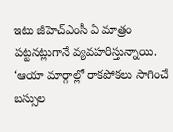ఇటు జీహెచ్‌ఎంసీ ఏ మాత్రం పట్టనట్లుగానే వ్యవహరిస్తున్నాయి. ‘ఆయా మార్గాల్లో రాకపోకలు సాగించే  బస్సుల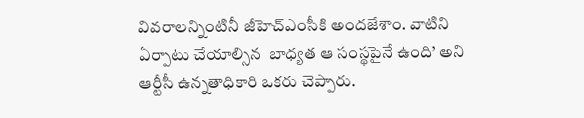వివరాలన్నింటినీ జీహెచ్‌ఎంసీకి అందజేశాం. వాటిని ఏర్పాటు చేయాల్సిన  బాధ్యత ఆ సంస్థపైనే ఉంది’ అని ఆర్టీసీ ఉన్నతాధికారి ఒకరు చెప్పారు.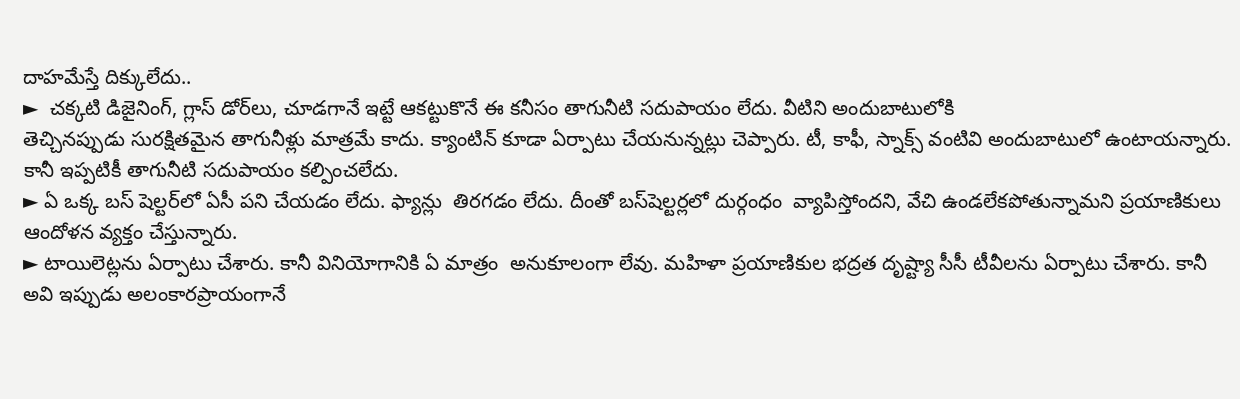దాహమేస్తే దిక్కులేదు..
►  చక్కటి డిజైనింగ్, గ్లాస్‌ డోర్‌లు, చూడగానే ఇట్టే ఆకట్టుకొనే ఈ కనీసం తాగునీటి సదుపాయం లేదు. వీటిని అందుబాటులోకి
తెచ్చినప్పుడు సురక్షితమైన తాగునీళ్లు మాత్రమే కాదు. క్యాంటిన్‌ కూడా ఏర్పాటు చేయనున్నట్లు చెప్పారు. టీ, కాఫీ, స్నాక్స్‌ వంటివి అందుబాటులో ఉంటాయన్నారు. కానీ ఇప్పటికీ తాగునీటి సదుపాయం కల్పించలేదు.
► ఏ ఒక్క బస్ షెల్టర్‌లో ఏసీ పని చేయడం లేదు. ఫ్యాన్లు  తిరగడం లేదు. దీంతో బస్‌షెల్టర్లలో దుర్గంధం  వ్యాపిస్తోందని, వేచి ఉండలేకపోతున్నామని ప్రయాణికులు  ఆందోళన వ్యక్తం చేస్తున్నారు.
► టాయిలెట్లను ఏర్పాటు చేశారు. కానీ వినియోగానికి ఏ మాత్రం  అనుకూలంగా లేవు. మహిళా ప్రయాణికుల భద్రత దృష్ట్యా సీసీ టీవీలను ఏర్పాటు చేశారు. కానీ  అవి ఇప్పుడు అలంకారప్రాయంగానే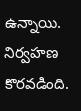ఉన్నాయి. నిర్వహణ కొరవడింది.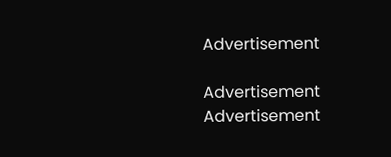Advertisement

Advertisement
Advertisement